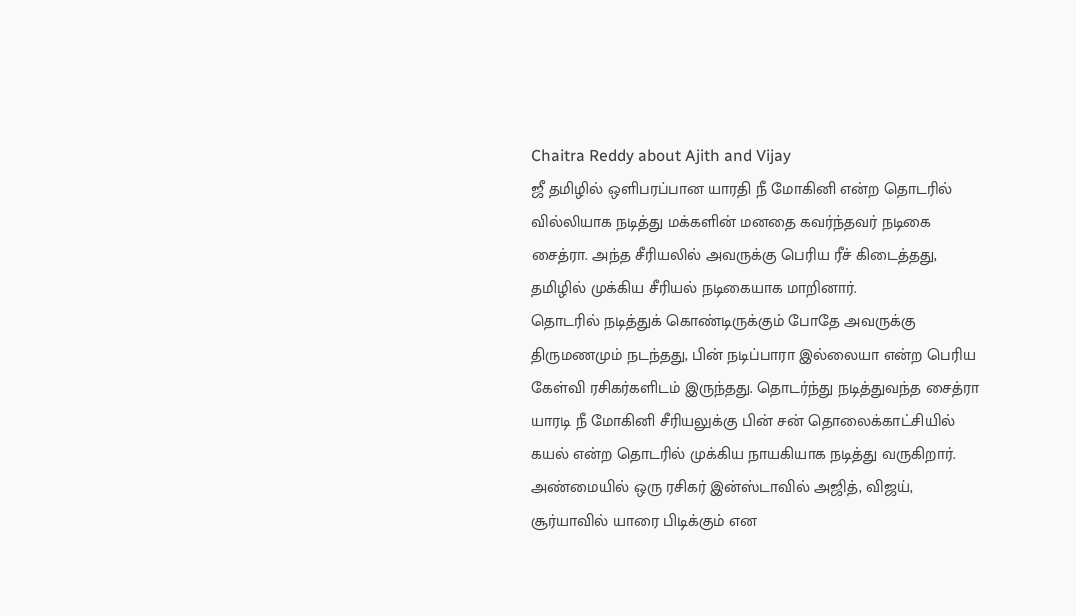Chaitra Reddy about Ajith and Vijay
ஜீ தமிழில் ஒளிபரப்பான யாரதி நீ மோகினி என்ற தொடரில் வில்லியாக நடித்து மக்களின் மனதை கவர்ந்தவர் நடிகை சைத்ரா. அந்த சீரியலில் அவருக்கு பெரிய ரீச் கிடைத்தது, தமிழில் முக்கிய சீரியல் நடிகையாக மாறினார்.
தொடரில் நடித்துக் கொண்டிருக்கும் போதே அவருக்கு திருமணமும் நடந்தது, பின் நடிப்பாரா இல்லையா என்ற பெரிய கேள்வி ரசிகர்களிடம் இருந்தது. தொடர்ந்து நடித்துவந்த சைத்ரா யாரடி நீ மோகினி சீரியலுக்கு பின் சன் தொலைக்காட்சியில் கயல் என்ற தொடரில் முக்கிய நாயகியாக நடித்து வருகிறார்.
அண்மையில் ஒரு ரசிகர் இன்ஸ்டாவில் அஜித், விஜய், சூர்யாவில் யாரை பிடிக்கும் என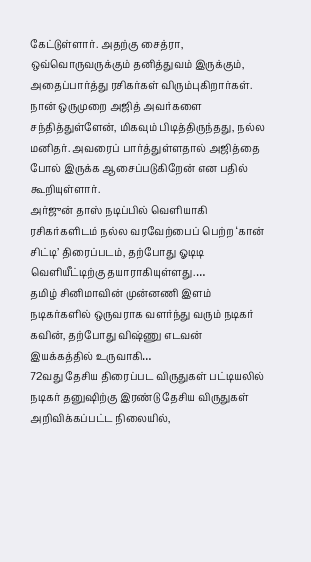கேட்டுள்ளார். அதற்கு சைத்ரா, ஒவ்வொருவருக்கும் தனித்துவம் இருக்கும், அதைப்பார்த்து ரசிகர்கள் விரும்புகிறார்கள்.
நான் ஒருமுறை அஜித் அவர்களை சந்தித்துள்ளேன், மிகவும் பிடித்திருந்தது, நல்ல மனிதர். அவரைப் பார்த்துள்ளதால் அஜித்தை போல் இருக்க ஆசைப்படுகிறேன் என பதில் கூறியுள்ளார்.
அர்ஜுன் தாஸ் நடிப்பில் வெளியாகி ரசிகர்களிடம் நல்ல வரவேற்பைப் பெற்ற ‘கான் சிட்டி’ திரைப்படம், தற்போது ஓடிடி வெளியீட்டிற்கு தயாராகியுள்ளது.…
தமிழ் சினிமாவின் முன்னணி இளம் நடிகர்களில் ஒருவராக வளர்ந்து வரும் நடிகர் கவின், தற்போது விஷ்ணு எடவன் இயக்கத்தில் உருவாகி…
72வது தேசிய திரைப்பட விருதுகள் பட்டியலில் நடிகர் தனுஷிற்கு இரண்டு தேசிய விருதுகள் அறிவிக்கப்பட்ட நிலையில்,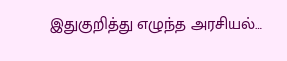இதுகுறித்து எழுந்த அரசியல்…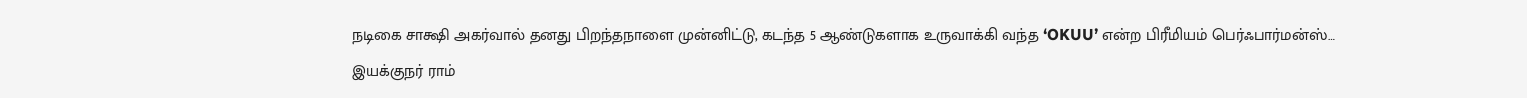நடிகை சாக்ஷி அகர்வால் தனது பிறந்தநாளை முன்னிட்டு, கடந்த 5 ஆண்டுகளாக உருவாக்கி வந்த ‘OKUU’ என்ற பிரீமியம் பெர்ஃபார்மன்ஸ்…
இயக்குநர் ராம்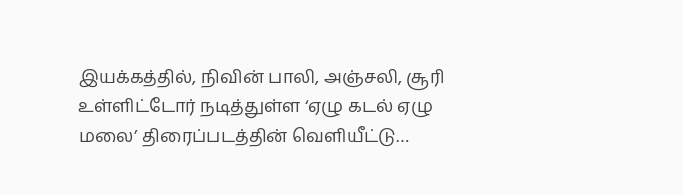இயக்கத்தில், நிவின் பாலி, அஞ்சலி, சூரி உள்ளிட்டோர் நடித்துள்ள ‘ஏழு கடல் ஏழு மலை’ திரைப்படத்தின் வெளியீட்டு…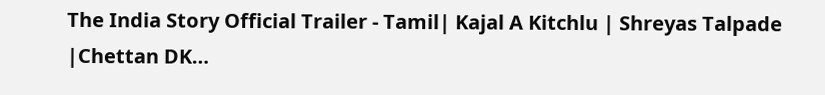The India Story Official Trailer - Tamil| Kajal A Kitchlu | Shreyas Talpade |Chettan DK…